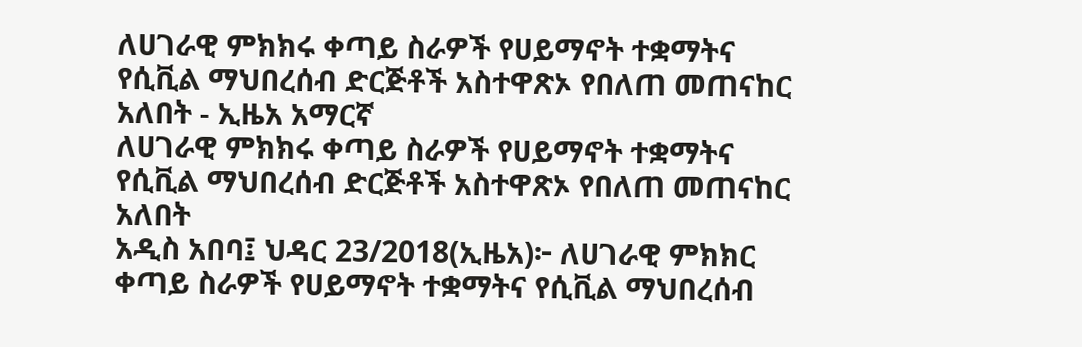ለሀገራዊ ምክክሩ ቀጣይ ስራዎች የሀይማኖት ተቋማትና የሲቪል ማህበረሰብ ድርጅቶች አስተዋጽኦ የበለጠ መጠናከር አለበት - ኢዜአ አማርኛ
ለሀገራዊ ምክክሩ ቀጣይ ስራዎች የሀይማኖት ተቋማትና የሲቪል ማህበረሰብ ድርጅቶች አስተዋጽኦ የበለጠ መጠናከር አለበት
አዲስ አበባ፤ ህዳር 23/2018(ኢዜአ)፦ ለሀገራዊ ምክክር ቀጣይ ስራዎች የሀይማኖት ተቋማትና የሲቪል ማህበረሰብ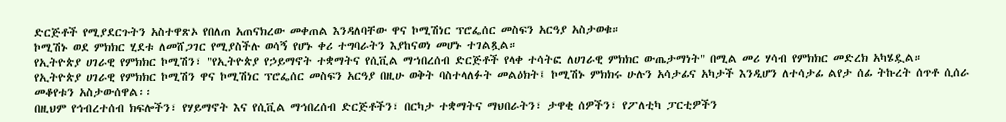ድርጅቶች የሚያደርጉትን አስተዋጽኦ የበለጠ አጠናክረው መቀጠል እንዳለባቸው ዋና ኮሚሽነር ፕሮፌሰር መስፍን አርዓያ አስታወቁ።
ኮሚሽኑ ወደ ምክክር ሂደቱ ለመሸጋገር የሚያስችሉ ወሳኝ የሆኑ ቀሪ ተግባራትን እያከናወነ መሆኑ ተገልጿል።
የኢትዮጵያ ሀገራዊ የምክክር ኮሚሽን፣ "የኢትዮጵያ የኃይማኖት ተቋማትና የሲቪል ማኀበረሰብ ድርጅቶች የላቀ ተሳትፎ ለሀገራዊ ምክክር ውጤታማነት" በሚል መሪ ሃሳብ የምክክር መድረክ አካሄዷል።
የኢትዮጵያ ሀገራዊ የምክክር ኮሚሽን ዋና ኮሚሽነር ፕሮፌሰር መስፍን አርዓያ በዚሁ ወቅት ባስተላለፉት መልዕክት፤ ኮሚሽኑ ምክክሩ ሁሉን አሳታፊና አካታች እንዲሆን ለተሳታፊ ልየታ ሰፊ ትኩረት ሰጥቶ ሲሰራ መቆየቱን አስታውሰዋል፡፡
በዚህም የኅብረተሰብ ክፍሎችን፣ የሃይማኖት እና የሲቪል ማኅበረሰብ ድርጅቶችን፣ በርካታ ተቋማትና ማህበራትን፣ ታዋቂ ሰዎችን፣ የፖለቲካ ፓርቲዎችን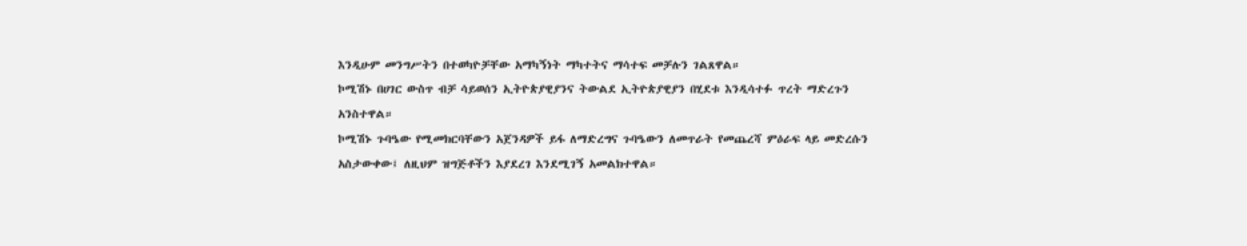እንዲሁም መንግሥትን በተወካዮቻቸው አማካኝነት ማካተትና ማሳተፍ መቻሉን ገልጸዋል።
ኮሚሽኑ በሀገር ውስጥ ብቻ ሳይወሰን ኢትዮጵያዊያንና ትውልደ ኢትዮጵያዊያን በሂደቱ እንዲሳተፉ ጥረት ማድረጉን አንስተዋል።
ኮሚሽኑ ጉባዔው የሚመክርባቸውን አጀንዳዎች ይፋ ለማድረግና ጉባዔውን ለመጥራት የመጨረሻ ምዕራፍ ላይ መድረሱን አስታውቀው፤ ለዚህም ዝግጅቶችን እያደረገ እንደሚገኝ አመልክተዋል።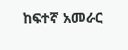ከፍተኛ አመራር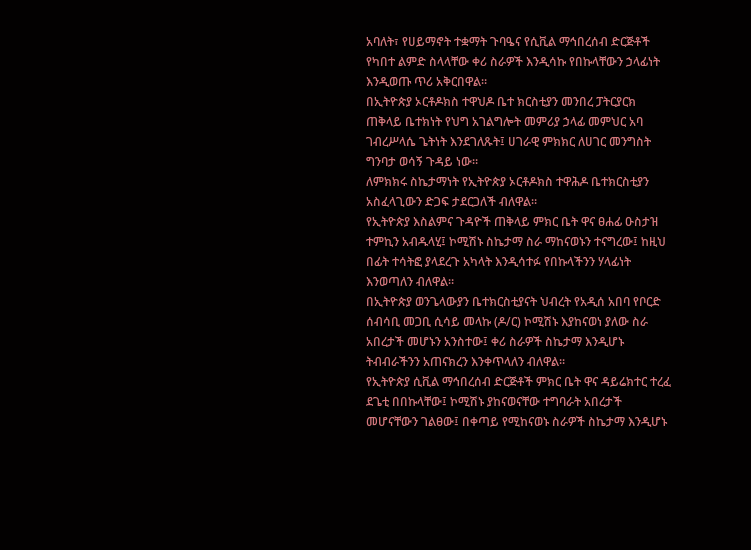አባለት፣ የሀይማኖት ተቋማት ጉባዔና የሲቪል ማኅበረሰብ ድርጅቶች የካበተ ልምድ ስላላቸው ቀሪ ስራዎች እንዲሳኩ የበኩላቸውን ኃላፊነት እንዲወጡ ጥሪ አቅርበዋል።
በኢትዮጵያ ኦርቶዶክስ ተዋህዶ ቤተ ክርስቲያን መንበረ ፓትርያርክ ጠቅላይ ቤተክነት የህግ አገልግሎት መምሪያ ኃላፊ መምህር አባ ገብረሥላሴ ጌትነት እንደገለጹት፤ ሀገራዊ ምክክር ለሀገር መንግስት ግንባታ ወሳኝ ጉዳይ ነው።
ለምክክሩ ስኬታማነት የኢትዮጵያ ኦርቶዶክስ ተዋሕዶ ቤተክርስቲያን አስፈላጊውን ድጋፍ ታደርጋለች ብለዋል።
የኢትዮጵያ እስልምና ጉዳዮች ጠቅላይ ምክር ቤት ዋና ፀሐፊ ዑስታዝ ተምኪን አብዱላሂ፤ ኮሚሽኑ ስኬታማ ስራ ማከናወኑን ተናግረው፤ ከዚህ በፊት ተሳትፎ ያላደረጉ አካላት እንዲሳተፉ የበኩላችንን ሃላፊነት እንወጣለን ብለዋል።
በኢትዮጵያ ወንጌላውያን ቤተክርስቲያናት ህብረት የአዲሰ አበባ የቦርድ ሰብሳቢ መጋቢ ሲሳይ መላኩ (ዶ/ር) ኮሚሽኑ እያከናወነ ያለው ስራ አበረታች መሆኑን አንስተው፤ ቀሪ ስራዎች ስኬታማ እንዲሆኑ ትብብራችንን አጠናክረን እንቀጥላለን ብለዋል፡፡
የኢትዮጵያ ሲቪል ማኅበረሰብ ድርጅቶች ምክር ቤት ዋና ዳይሬክተር ተረፈ ደጌቲ በበኩላቸው፤ ኮሚሽኑ ያከናወናቸው ተግባራት አበረታች መሆናቸውን ገልፀው፤ በቀጣይ የሚከናወኑ ስራዎች ስኬታማ እንዲሆኑ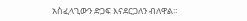አስፈላጊውን ድጋፍ እናደርጋለን ብለዋል።